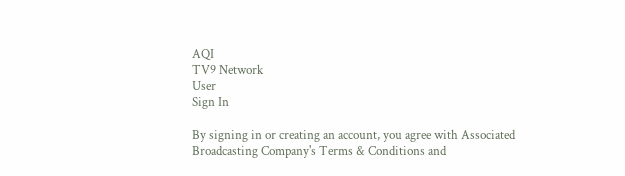AQI
TV9 Network
User
Sign In

By signing in or creating an account, you agree with Associated Broadcasting Company's Terms & Conditions and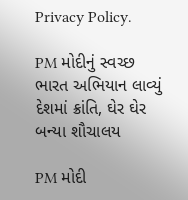Privacy Policy.

PM મોદીનું સ્વચ્છ ભારત અભિયાન લાવ્યું દેશમાં ક્રાંતિ, ઘેર ઘેર બન્યા શૌચાલય

PM મોદી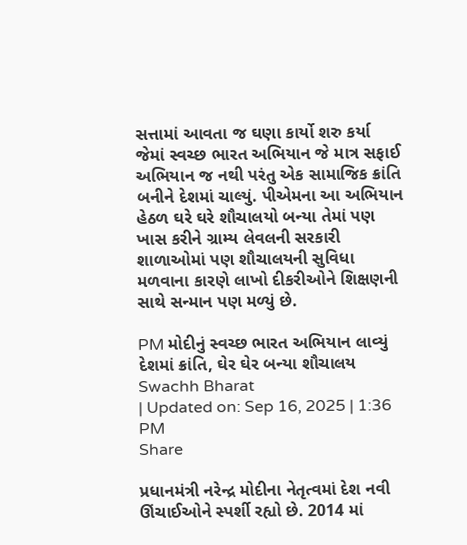સત્તામાં આવતા જ ઘણા કાર્યો શરુ કર્યા જેમાં સ્વચ્છ ભારત અભિયાન જે માત્ર સફાઈ અભિયાન જ નથી પરંતુ એક સામાજિક ક્રાંતિ બનીને દેશમાં ચાલ્યું. પીએમના આ અભિયાન હેઠળ ઘરે ઘરે શૌચાલયો બન્યા તેમાં પણ ખાસ કરીને ગ્રામ્ય લેવલની સરકારી શાળાઓમાં પણ શૌચાલયની સુવિધા મળવાના કારણે લાખો દીકરીઓને શિક્ષણની સાથે સન્માન પણ મળ્યું છે.

PM મોદીનું સ્વચ્છ ભારત અભિયાન લાવ્યું દેશમાં ક્રાંતિ, ઘેર ઘેર બન્યા શૌચાલય
Swachh Bharat
| Updated on: Sep 16, 2025 | 1:36 PM
Share

પ્રધાનમંત્રી નરેન્દ્ર મોદીના નેતૃત્વમાં દેશ નવી ઊંચાઈઓને સ્પર્શી રહ્યો છે. 2014 માં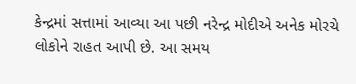કેન્દ્રમાં સત્તામાં આવ્યા આ પછી નરેન્દ્ર મોદીએ અનેક મોરચે લોકોને રાહત આપી છે. આ સમય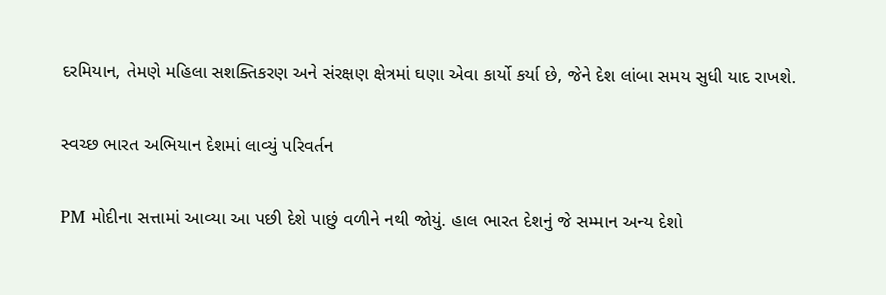દરમિયાન, તેમણે મહિલા સશક્તિકરણ અને સંરક્ષણ ક્ષેત્રમાં ઘણા એવા કાર્યો કર્યા છે, જેને દેશ લાંબા સમય સુધી યાદ રાખશે.

સ્વચ્છ ભારત અભિયાન દેશમાં લાવ્યું પરિવર્તન

PM મોદીના સત્તામાં આવ્યા આ પછી દેશે પાછું વળીને નથી જોયું. હાલ ભારત દેશનું જે સમ્માન અન્ય દેશો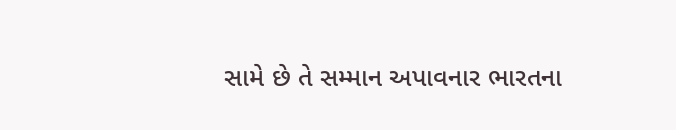સામે છે તે સમ્માન અપાવનાર ભારતના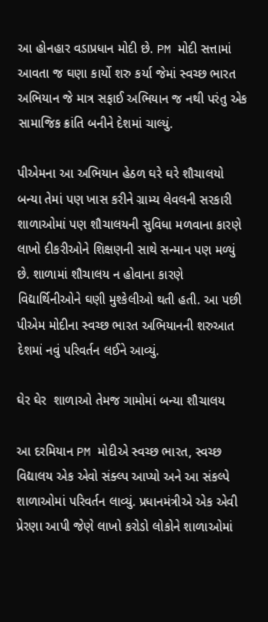આ હોનહાર વડાપ્રધાન મોદી છે. PM મોદી સત્તામાં આવતા જ ઘણા કાર્યો શરુ કર્યા જેમાં સ્વચ્છ ભારત અભિયાન જે માત્ર સફાઈ અભિયાન જ નથી પરંતુ એક સામાજિક ક્રાંતિ બનીને દેશમાં ચાલ્યું.

પીએમના આ અભિયાન હેઠળ ઘરે ઘરે શૌચાલયો બન્યા તેમાં પણ ખાસ કરીને ગ્રામ્ય લેવલની સરકારી શાળાઓમાં પણ શૌચાલયની સુવિધા મળવાના કારણે લાખો દીકરીઓને શિક્ષણની સાથે સન્માન પણ મળ્યું છે. શાળામાં શૌચાલય ન હોવાના કારણે વિદ્યાર્થિનીઓને ઘણી મુશ્કેલીઓ થતી હતી. આ પછી પીએમ મોદીના સ્વચ્છ ભારત અભિયાનની શરુઆત દેશમાં નવું પરિવર્તન લઈને આવ્યું.

ઘેર ઘેર  શાળાઓ તેમજ ગામોમાં બન્યા શૌચાલય

આ દરમિયાન PM મોદીએ સ્વચ્છ ભારત, સ્વચ્છ વિદ્યાલય એક એવો સંક્લ્પ આપ્યો અને આ સંકલ્પે શાળાઓમાં પરિવર્તન લાવ્યું. પ્રધાનમંત્રીએ એક એવી પ્રેરણા આપી જેણે લાખો કરોડો લોકોને શાળાઓમાં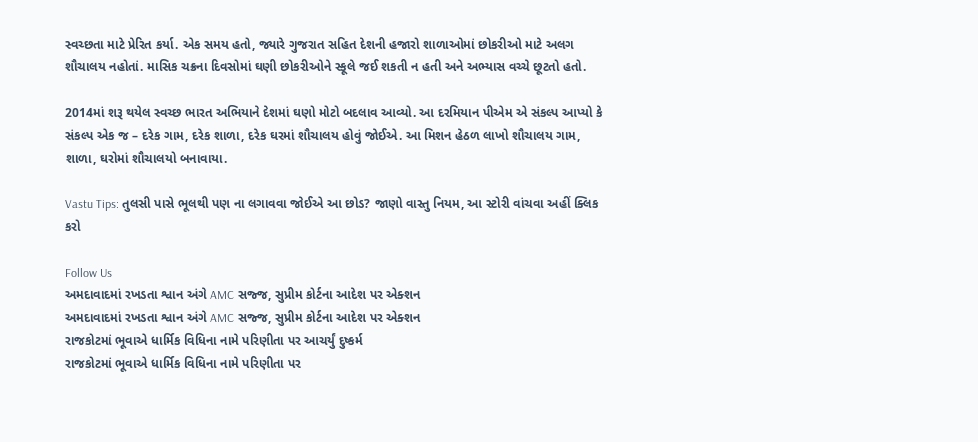સ્વચ્છતા માટે પ્રેરિત કર્યા. એક સમય હતો, જ્યારે ગુજરાત સહિત દેશની હજારો શાળાઓમાં છોકરીઓ માટે અલગ શૌચાલય નહોતાં. માસિક ચક્રના દિવસોમાં ઘણી છોકરીઓને સ્કૂલે જઈ શકતી ન હતી અને અભ્યાસ વચ્ચે છૂટતો હતો.

2014માં શરૂ થયેલ સ્વચ્છ ભારત અભિયાને દેશમાં ઘણો મોટો બદલાવ આવ્યો. આ દરમિયાન પીએમ એ સંકલ્પ આપ્યો કે સંકલ્પ એક જ – દરેક ગામ, દરેક શાળા, દરેક ઘરમાં શૌચાલય હોવું જોઈએ. આ મિશન હેઠળ લાખો શૌચાલય ગામ, શાળા, ઘરોમાં શૌચાલયો બનાવાયા.

Vastu Tips: તુલસી પાસે ભૂલથી પણ ના લગાવવા જોઈએ આ છોડ? જાણો વાસ્તુ નિયમ, આ સ્ટોરી વાંચવા અહીં ક્લિક કરો

Follow Us
અમદાવાદમાં રખડતા શ્વાન અંગે AMC સજ્જ, સુપ્રીમ કોર્ટના આદેશ પર એક્શન
અમદાવાદમાં રખડતા શ્વાન અંગે AMC સજ્જ, સુપ્રીમ કોર્ટના આદેશ પર એક્શન
રાજકોટમાં ભૂવાએ ધાર્મિક વિધિના નામે પરિણીતા પર આચર્યું દુષ્કર્મ
રાજકોટમાં ભૂવાએ ધાર્મિક વિધિના નામે પરિણીતા પર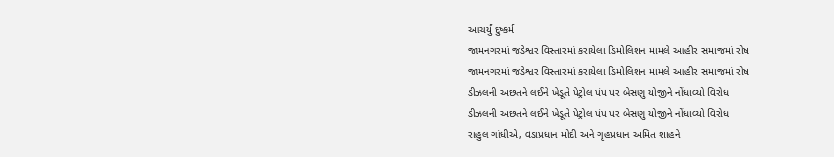આચર્યું દુષ્કર્મ
જામનગરમાં જડેશ્વર વિસ્તારમાં કરાયેલા ડિમોલિશન મામલે આહીર સમાજમાં રોષ
જામનગરમાં જડેશ્વર વિસ્તારમાં કરાયેલા ડિમોલિશન મામલે આહીર સમાજમાં રોષ
ડીઝલની અછતને લઈને ખેડૂતે પેટ્રોલ પંપ પર બેસણુ યોજીને નોંધાવ્યો વિરોધ
ડીઝલની અછતને લઈને ખેડૂતે પેટ્રોલ પંપ પર બેસણુ યોજીને નોંધાવ્યો વિરોધ
રાહુલ ગાંધીએ, વડાપ્રધાન મોદી અને ગૃહપ્રધાન અમિત શાહને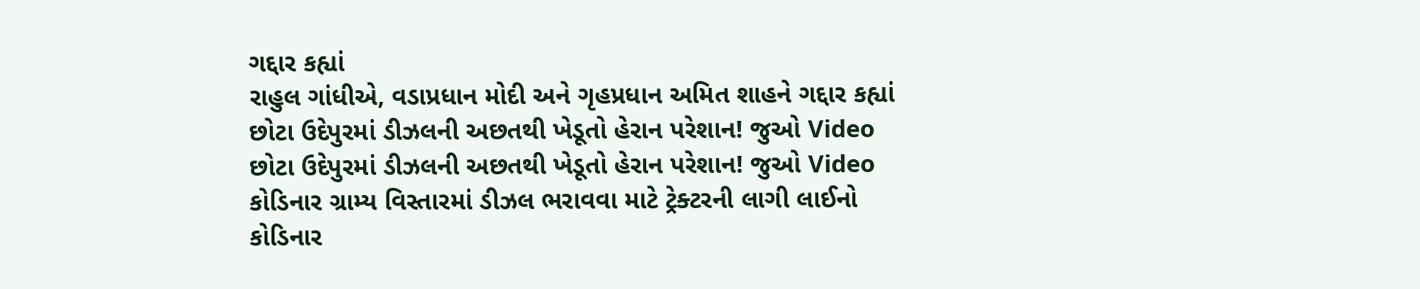ગદ્દાર કહ્યાં
રાહુલ ગાંધીએ, વડાપ્રધાન મોદી અને ગૃહપ્રધાન અમિત શાહને ગદ્દાર કહ્યાં
છોટા ઉદેપુરમાં ડીઝલની અછતથી ખેડૂતો હેરાન પરેશાન! જુઓ Video
છોટા ઉદેપુરમાં ડીઝલની અછતથી ખેડૂતો હેરાન પરેશાન! જુઓ Video
કોડિનાર ગ્રામ્ય વિસ્તારમાં ડીઝલ ભરાવવા માટે ટ્રેક્ટરની લાગી લાઈનો
કોડિનાર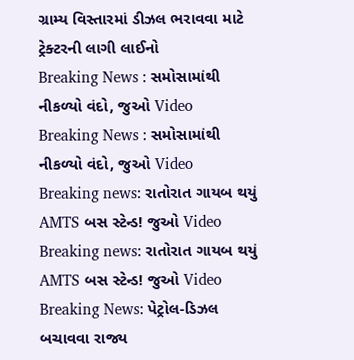ગ્રામ્ય વિસ્તારમાં ડીઝલ ભરાવવા માટે ટ્રેક્ટરની લાગી લાઈનો
Breaking News : સમોસામાંથી નીકળ્યો વંદો, જુઓ Video
Breaking News : સમોસામાંથી નીકળ્યો વંદો, જુઓ Video
Breaking news: રાતોરાત ગાયબ થયું AMTS બસ સ્ટેન્ડ! જુઓ Video
Breaking news: રાતોરાત ગાયબ થયું AMTS બસ સ્ટેન્ડ! જુઓ Video
Breaking News: પેટ્રોલ-ડિઝલ બચાવવા રાજ્ય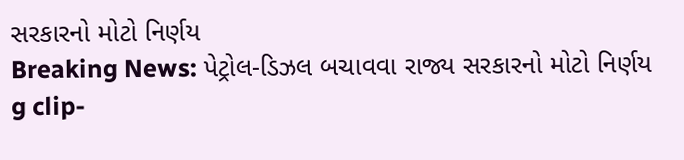સરકારનો મોટો નિર્ણય
Breaking News: પેટ્રોલ-ડિઝલ બચાવવા રાજ્ય સરકારનો મોટો નિર્ણય
g clip-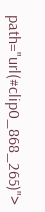path="url(#clip0_868_265)">